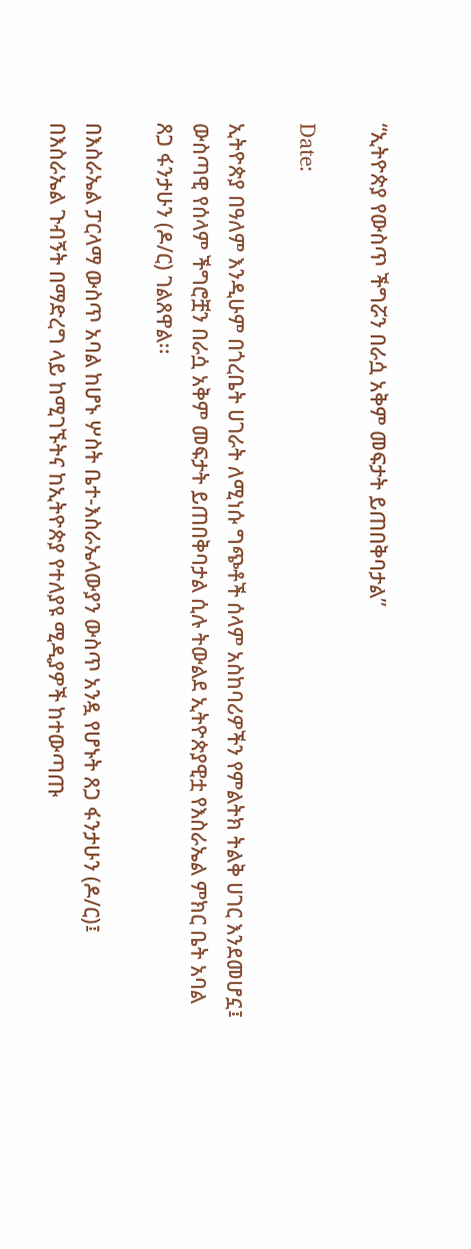“ኢትዮጵያ የውስጥ ችግሯን በራሷ አቅም መፍታት ይጠበቅባታል”

Date:

ኢትዮጵያ በዓለም እንዲሁም በጎረቤት ሀገራት ለሚነሱ ግጭቶች ሰላም አስከባሪዎችን የምልትክ ትልቅ ሀገር እንደመሆኗ፤ ውስጣዊ የሰላም ችግሮቿን በራሷ አቅም መፍታት ይጠበቅባታል ሲሉ ትውልደ ኢትዮጵያዊቷ የእስራኤል ምክር ቤት አባል ጸጋ ፋንታሁን (ዶ/ር) ገልጸዋል፡፡

በእስራኤል ፓርላማ ውስጥ አባል ከሆኑ ሦስት ቤተ-እስራኤላውያን ውስጥ አንዷ የሆኑት ጸጋ ፋንታሁን (ዶ/ር)፤ በእስራኤል ጉብኝት በማድረግ ላይ ከሚገኙትና ከኢትዮጵያ የተለያዩ ሚዲያዎች ከተውጣጡ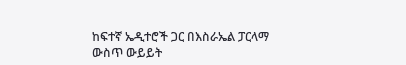ከፍተኛ ኤዲተሮች ጋር በእስራኤል ፓርላማ ውስጥ ውይይት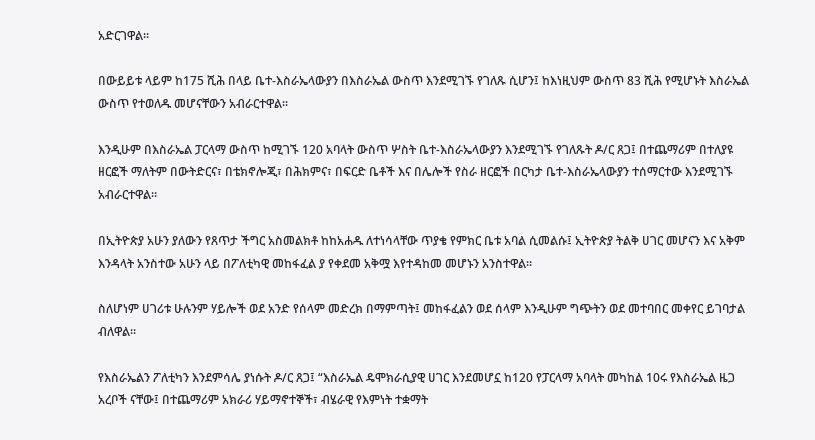አድርገዋል፡፡

በውይይቱ ላይም ከ175 ሺሕ በላይ ቤተ-እስራኤላውያን በእስራኤል ውስጥ እንደሚገኙ የገለጹ ሲሆን፤ ከእነዚህም ውስጥ 83 ሺሕ የሚሆኑት እስራኤል ውስጥ የተወለዱ መሆናቸውን አብራርተዋል፡፡

እንዲሁም በእስራኤል ፓርላማ ውስጥ ከሚገኙ 120 አባላት ውስጥ ሦስት ቤተ-እስራኤላውያን እንደሚገኙ የገለጹት ዶ/ር ጸጋ፤ በተጨማሪም በተለያዩ ዘርፎች ማለትም በውትድርና፣ በቴክኖሎጂ፣ በሕክምና፣ በፍርድ ቤቶች እና በሌሎች የስራ ዘርፎች በርካታ ቤተ-እስራኤላውያን ተሰማርተው እንደሚገኙ አብራርተዋል፡፡

በኢትዮጵያ አሁን ያለውን የጸጥታ ችግር አስመልክቶ ከከአሐዱ ለተነሳላቸው ጥያቄ የምክር ቤቱ አባል ሲመልሱ፤ ኢትዮጵያ ትልቅ ሀገር መሆናን እና አቅም እንዳላት አንስተው አሁን ላይ በፖለቲካዊ መከፋፈል ያ የቀደመ አቅሟ እየተዳከመ መሆኑን አንስተዋል፡፡

ስለሆነም ሀገሪቱ ሁሉንም ሃይሎች ወደ አንድ የሰላም መድረክ በማምጣት፤ መከፋፈልን ወደ ሰላም እንዲሁም ግጭትን ወደ መተባበር መቀየር ይገባታል ብለዋል፡፡

የእስራኤልን ፖለቲካን እንደምሳሌ ያነሱት ዶ/ር ጸጋ፤ “እስራኤል ዴሞክራሲያዊ ሀገር እንደመሆኗ ከ120 የፓርላማ አባላት መካከል 10ሩ የእስራኤል ዜጋ አረቦች ናቸው፤ በተጨማሪም አክራሪ ሃይማኖተኞች፣ ብሄራዊ የእምነት ተቋማት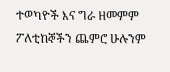ተወካዮች እና ግራ ዘመምም ፖለቲከኞችን ጨምሮ ሁሉንም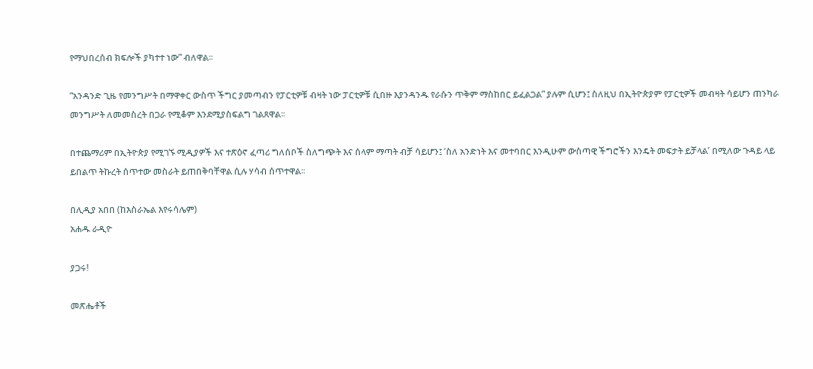የማህበረሰብ ክፍሎች ያካተተ ነው” ብለዋል፡፡

“አንዳንድ ጊዜ የመንግሥት በማዋቀር ውስጥ ችግር ያመጣብን የፓርቲዎቹ ብዛት ነው ፓርቲዎቹ ሲበዙ እያንዳንዱ የራሱን ጥቅም ማስከበር ይፈልጋል” ያሉም ሲሆን፤ ስለዚህ በኢትዮጵያም የፓርቲዎች መብዛት ሳይሆን ጠንካራ መንግሥት ለመመስረት በጋራ የሚቆም እንደሚያስፍልግ ገልጸዋል፡፡

በተጨማሪም በኢትዮጵያ የሚገኙ ሚዲያዎች እና ተጽዕኖ ፈጣሪ ግለሰቦች ስለግጭት እና ሰላም ማጣት ብቻ ሳይሆን፤ ‘ስለ አንድነት እና መተባበር እንዲሁም ውስጣዊ ችግሮችን እንዴት መፍታት ይቻላል’ በሚለው ጉዳይ ላይ ይበልጥ ትኩረት ሰጥተው መስራት ይጠበቅባቸዋል ሲሉ ሃሳብ ሰጥተዋል፡፡

በሊዲያ አበበ (ከእስራኤል እየሩሳሌም)
አሐዱ ራዲዮ

ያጋሩ!

መጽሔቶች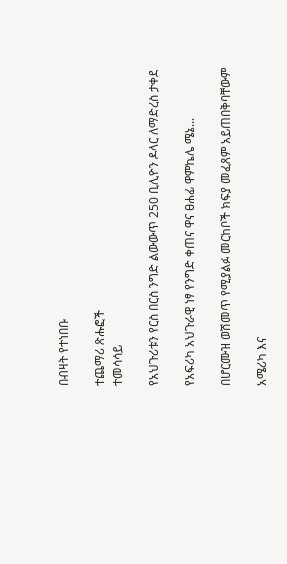በብዛት የተነበቡ

ተጨማሪ ጽሑፎች
ተመሳሳይ

የአህጉሪቱን የርስ በርስ ንግድ ልውውጥ 250 ቢሊዮን ዶላር ለማድረስ ታቀደ

የአፍሪካ አህጉራዊ ነፃ የንግድ ቀጠና ዋና ፀሐፊ ዋምኬሌ ሜኔ...

በሆርሙዝ ወሽመጥ የሚያልፉ መርከቦች ክፍያ መፈጸም አይጠበቅባቸውም

አሜሪካ እና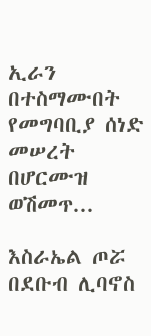ኢራን በተስማሙበት የመግባቢያ ሰነድ መሠረት በሆርሙዝ ወሽመጥ...

እስራኤል ጦሯ በደቡብ ሊባኖስ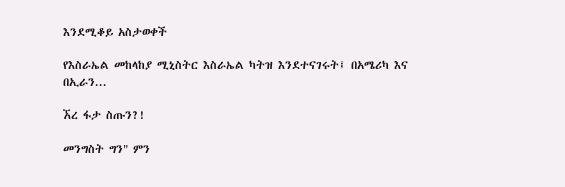እንደሚቆይ አስታወቀች

የእስራኤል መከላከያ ሚኒስትር እስራኤል ካትዝ እንደተናገሩት፤ በአሜሪካ እና በኢራን...

ኧረ ፋታ ስጡን?!

መንግስት ግን" ምን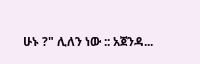ሁኑ ?" ሊለን ነው :: አጀንዳ...